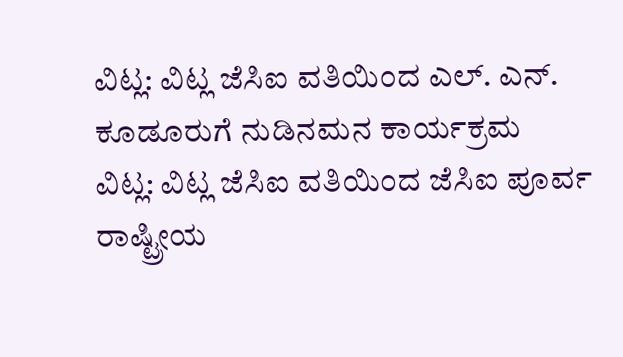ವಿಟ್ಲ: ವಿಟ್ಲ ಜೆಸಿಐ ವತಿಯಿಂದ ಎಲ್. ಎನ್. ಕೂಡೂರುಗೆ ನುಡಿನಮನ ಕಾರ್ಯಕ್ರಮ
ವಿಟ್ಲ: ವಿಟ್ಲ ಜೆಸಿಐ ವತಿಯಿಂದ ಜೆಸಿಐ ಪೂರ್ವ ರಾಷ್ಟ್ರೀಯ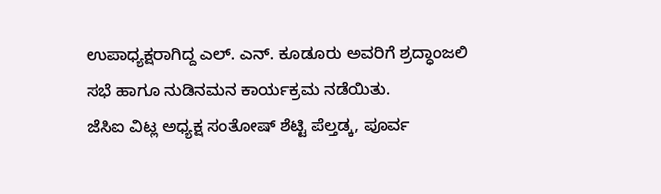ಉಪಾಧ್ಯಕ್ಷರಾಗಿದ್ದ ಎಲ್. ಎನ್. ಕೂಡೂರು ಅವರಿಗೆ ಶ್ರದ್ಧಾಂಜಲಿ ಸಭೆ ಹಾಗೂ ನುಡಿನಮನ ಕಾರ್ಯಕ್ರಮ ನಡೆಯಿತು.
ಜೆಸಿಐ ವಿಟ್ಲ ಅಧ್ಯಕ್ಷ ಸಂತೋಷ್ ಶೆಟ್ಟಿ ಪೆಲ್ತಡ್ಕ, ಪೂರ್ವ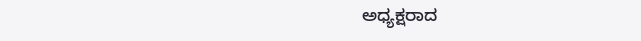ಅಧ್ಯಕ್ಷರಾದ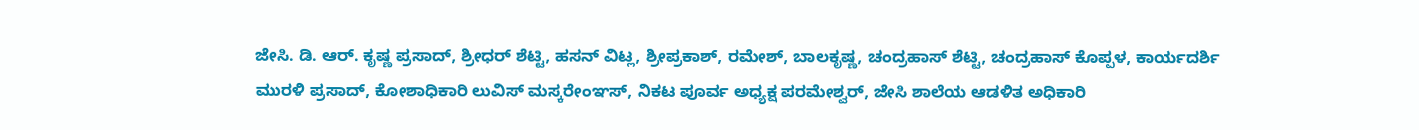ಜೇಸಿ. ಡಿ. ಆರ್. ಕೃಷ್ಣ ಪ್ರಸಾದ್, ಶ್ರೀಧರ್ ಶೆಟ್ಟಿ, ಹಸನ್ ವಿಟ್ಲ, ಶ್ರೀಪ್ರಕಾಶ್, ರಮೇಶ್, ಬಾಲಕೃಷ್ಣ, ಚಂದ್ರಹಾಸ್ ಶೆಟ್ಟಿ, ಚಂದ್ರಹಾಸ್ ಕೊಪ್ಪಳ, ಕಾರ್ಯದರ್ಶಿ ಮುರಳಿ ಪ್ರಸಾದ್, ಕೋಶಾಧಿಕಾರಿ ಲುವಿಸ್ ಮಸ್ಕರೇಂಞಸ್, ನಿಕಟ ಪೂರ್ವ ಅಧ್ಯಕ್ಷ ಪರಮೇಶ್ವರ್, ಜೇಸಿ ಶಾಲೆಯ ಆಡಳಿತ ಅಧಿಕಾರಿ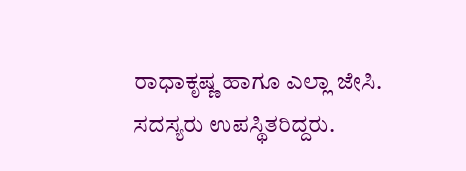ರಾಧಾಕೃಷ್ಣ ಹಾಗೂ ಎಲ್ಲಾ ಜೇಸಿ. ಸದಸ್ಯರು ಉಪಸ್ಥಿತರಿದ್ದರು.